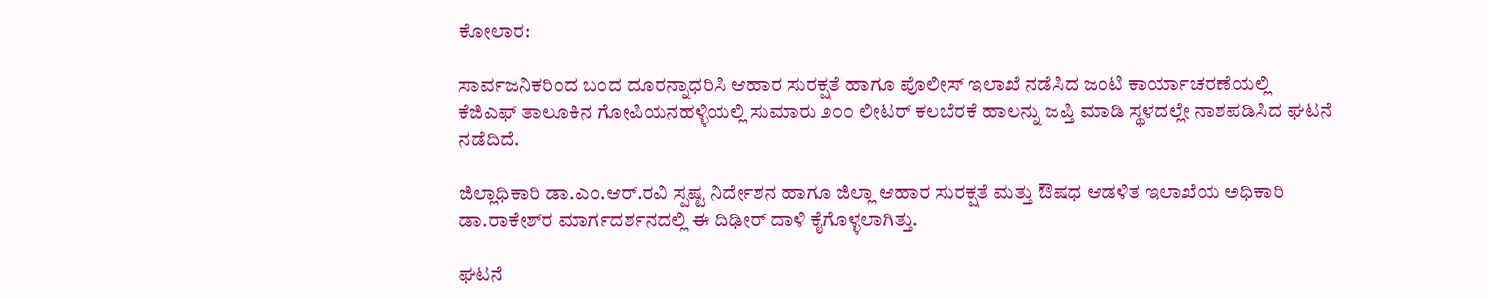ಕೋಲಾರ:

ಸಾರ್ವಜನಿಕರಿಂದ ಬಂದ ದೂರನ್ನಾಧರಿಸಿ ಆಹಾರ ಸುರಕ್ಷತೆ ಹಾಗೂ ಪೊಲೀಸ್ ಇಲಾಖೆ ನಡೆಸಿದ ಜಂಟಿ ಕಾರ್ಯಾಚರಣೆಯಲ್ಲಿ ಕೆಜಿಎಫ್ ತಾಲೂಕಿನ ಗೋಪಿಯನಹಳ್ಳಿಯಲ್ಲಿ ಸುಮಾರು ೨೦೦ ಲೀಟರ್ ಕಲಬೆರಕೆ ಹಾಲನ್ನು ಜಪ್ತಿ ಮಾಡಿ ಸ್ಥಳದಲ್ಲೇ ನಾಶಪಡಿಸಿದ ಘಟನೆ ನಡೆದಿದೆ.

ಜಿಲ್ಲಾಧಿಕಾರಿ ಡಾ.ಎಂ.ಆರ್.ರವಿ ಸ್ಪಷ್ಟ ನಿರ್ದೇಶನ ಹಾಗೂ ಜಿಲ್ಲಾ ಆಹಾರ ಸುರಕ್ಷತೆ ಮತ್ತು ಔಷಧ ಆಡಳಿತ ಇಲಾಖೆಯ ಅಧಿಕಾರಿ ಡಾ.ರಾಕೇಶ್‌ರ ಮಾರ್ಗದರ್ಶನದಲ್ಲಿ ಈ ದಿಢೀರ್ ದಾಳಿ ಕೈಗೊಳ್ಳಲಾಗಿತ್ತು.

ಘಟನೆ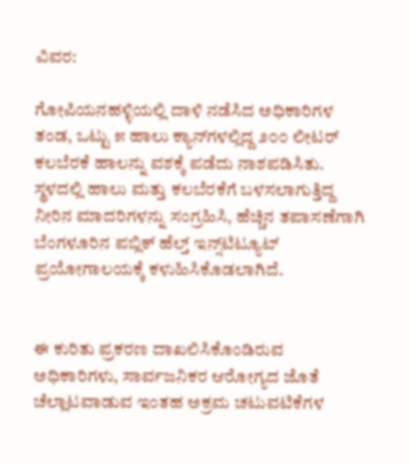ವಿವರ:

ಗೋಪಿಯನಹಳ್ಳಿಯಲ್ಲಿ ದಾಳಿ ನಡೆಸಿದ ಅಧಿಕಾರಿಗಳ ತಂಡ, ಒಟ್ಟು ೫ ಹಾಲು ಕ್ಯಾನ್‌ಗಳಲ್ಲಿದ್ದ ೨೦೦ ಲೀಟರ್ ಕಲಬೆರಕೆ ಹಾಲನ್ನು ವಶಕ್ಕೆ ಪಡೆದು ನಾಶಪಡಿಸಿತು. ಸ್ಥಳದಲ್ಲಿ ಹಾಲು ಮತ್ತು ಕಲಬೆರಕೆಗೆ ಬಳಸಲಾಗುತ್ತಿದ್ದ ನೀರಿನ ಮಾದರಿಗಳನ್ನು ಸಂಗ್ರಹಿಸಿ, ಹೆಚ್ಚಿನ ತಪಾಸಣೆಗಾಗಿ ಬೆಂಗಳೂರಿನ ಪಬ್ಲಿಕ್ ಹೆಲ್ತ್ ಇನ್ಸ್‌ಟಿಟ್ಯೂಟ್ ಪ್ರಯೋಗಾಲಯಕ್ಕೆ ಕಳುಹಿಸಿಕೊಡಲಾಗಿದೆ.


ಈ ಕುರಿತು ಪ್ರಕರಣ ದಾಖಲಿಸಿಕೊಂಡಿರುವ ಅಧಿಕಾರಿಗಳು, ಸಾರ್ವಜನಿಕರ ಆರೋಗ್ಯದ ಜೊತೆ ಚೆಲ್ಲಾಟವಾಡುವ ಇಂತಹ ಅಕ್ರಮ ಚಟುವಟಿಕೆಗಳ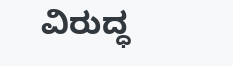ವಿರುದ್ಧ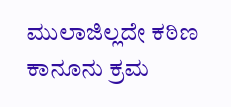ಮುಲಾಜಿಲ್ಲದೇ ಕಠಿಣ ಕಾನೂನು ಕ್ರಮ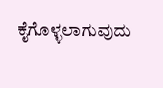ಕೈಗೊಳ್ಳಲಾಗುವುದು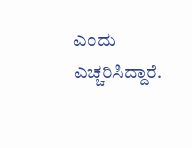ಎಂದು ಎಚ್ಚರಿಸಿದ್ದಾರೆ.